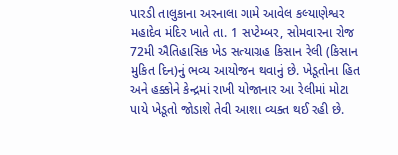પારડી તાલુકાના અરનાલા ગામે આવેલ કલ્યાણેશ્વર મહાદેવ મંદિર ખાતે તા. 1 સપ્ટેમ્બર, સોમવારના રોજ 72મી ઐતિહાસિક ખેડ સત્યાગ્રહ કિસાન રેલી (કિસાન મુકિત દિન)નું ભવ્ય આયોજન થવાનું છે. ખેડૂતોના હિત અને હક્કોને કેન્દ્રમાં રાખી યોજાનાર આ રેલીમાં મોટા પાયે ખેડૂતો જોડાશે તેવી આશા વ્યક્ત થઈ રહી છે.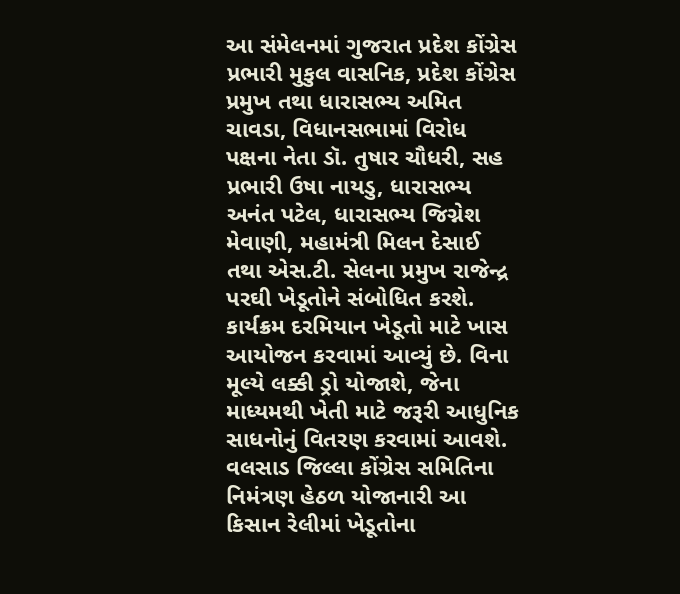આ સંમેલનમાં ગુજરાત પ્રદેશ કોંગ્રેસ પ્રભારી મુકુલ વાસનિક, પ્રદેશ કોંગ્રેસ પ્રમુખ તથા ધારાસભ્ય અમિત ચાવડા, વિધાનસભામાં વિરોધ પક્ષના નેતા ડૉ. તુષાર ચૌધરી, સહ પ્રભારી ઉષા નાયડુ, ધારાસભ્ય અનંત પટેલ, ધારાસભ્ય જિગ્નેશ મેવાણી, મહામંત્રી મિલન દેસાઈ તથા એસ.ટી. સેલના પ્રમુખ રાજેન્દ્ર પરઘી ખેડૂતોને સંબોધિત કરશે.
કાર્યક્રમ દરમિયાન ખેડૂતો માટે ખાસ આયોજન કરવામાં આવ્યું છે. વિના મૂલ્યે લક્કી ડ્રો યોજાશે, જેના માધ્યમથી ખેતી માટે જરૂરી આધુનિક સાધનોનું વિતરણ કરવામાં આવશે.
વલસાડ જિલ્લા કોંગ્રેસ સમિતિના નિમંત્રણ હેઠળ યોજાનારી આ કિસાન રેલીમાં ખેડૂતોના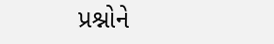પ્રશ્નોને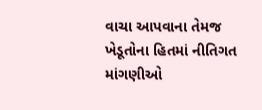વાચા આપવાના તેમજ ખેડૂતોના હિતમાં નીતિગત માંગણીઓ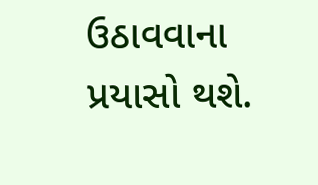ઉઠાવવાના પ્રયાસો થશે.